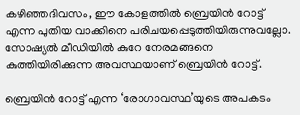കഴിഞ്ഞദിവസം, ഈ കോളത്തിൽ ബ്രെയിൻ റോട്ട് എന്ന പുതിയ വാക്കിനെ പരിചയപ്പെടുത്തിയിരുന്നുവല്ലോ. സോഷ്യൽ മീഡിയിൽ കുറേ നേരമങ്ങനെ കുത്തിയിരിക്കുന്ന അവസ്ഥയാണ് ബ്രെയിൻ റോട്ട്.

ബ്രെയിൻ റോട്ട് എന്ന ‘രോഗാവസ്ഥ’യുടെ അപകടം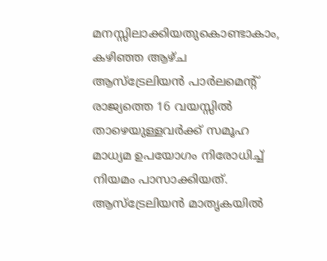മനസ്സിലാക്കിയതുകൊണ്ടാകാം, കഴിഞ്ഞ ആഴ്ച ആസ്ട്രേലിയൻ പാർലമെന്റ് രാജ്യത്തെ 16 വയസ്സിൽ താഴെയുള്ളവർക്ക് സമൂഹ മാധ്യമ ഉപയോഗം നിരോധിച്ച് നിയമം പാസാക്കിയത്. ആസ്ട്രേലിയൻ മാതൃകയിൽ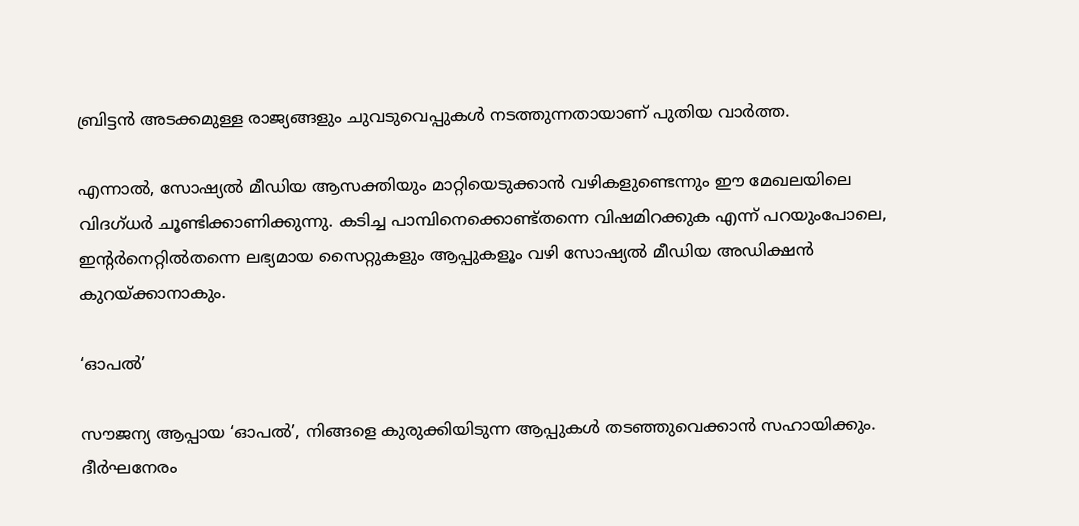ബ്രിട്ടൻ അടക്കമുള്ള രാജ്യങ്ങളും ചുവടുവെപ്പുകൾ നടത്തുന്നതായാണ് പുതിയ വാർത്ത.

എന്നാൽ, സോഷ്യൽ മീഡിയ ആസക്തിയും മാറ്റിയെടുക്കാൻ വഴികളുണ്ടെന്നും ഈ മേഖലയിലെ വിദഗ്ധർ ചൂണ്ടിക്കാണിക്കുന്നു. കടിച്ച പാമ്പിനെക്കൊണ്ട്തന്നെ വിഷമിറക്കുക എന്ന് പറയുംപോലെ, ഇന്റർനെറ്റിൽതന്നെ ലഭ്യമായ സൈറ്റുകളും ആപ്പുകളൂം വഴി സോഷ്യൽ മീഡിയ അഡിക്ഷൻ കുറയ്ക്കാനാകും.

‘ഓപൽ’

സൗജന്യ ആപ്പായ ‘ഓപൽ’, നിങ്ങളെ കുരുക്കിയിടുന്ന ആപ്പുകൾ തടഞ്ഞുവെക്കാൻ സഹായിക്കും. ദീർഘനേരം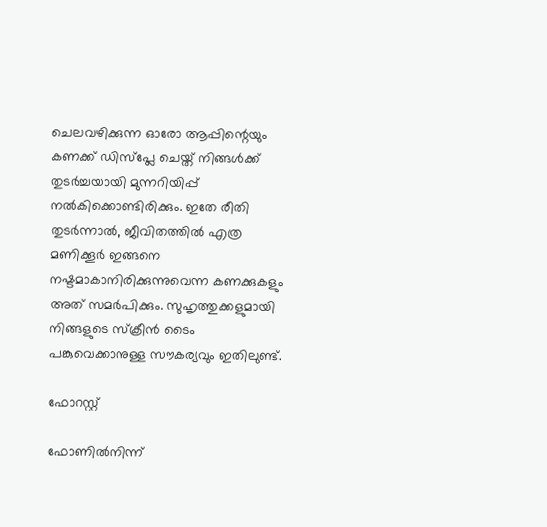ചെലവഴിക്കുന്ന ഓരോ ആപ്പിന്റെയും കണക്ക് ഡിസ്‍പ്ലേ ചെയ്ത് നിങ്ങൾക്ക് തുടർച്ചയായി മുന്നറിയിപ്പ് നൽകിക്കൊണ്ടിരിക്കും. ഇതേ രീതി തുടർന്നാൽ, ജീവിതത്തിൽ എത്ര മണിക്കൂർ ഇങ്ങനെ നഷ്ടമാകാനിരിക്കുന്നുവെന്ന കണക്കുകളും അത് സമർപിക്കും. സുഹൃത്തുക്കളുമായി നിങ്ങളുടെ സ്ക്രീൻ ടൈം പങ്കുവെക്കാനുള്ള സൗകര്യവും ഇതിലുണ്ട്.

ഫോറസ്റ്റ്

ഫോണിൽനിന്ന്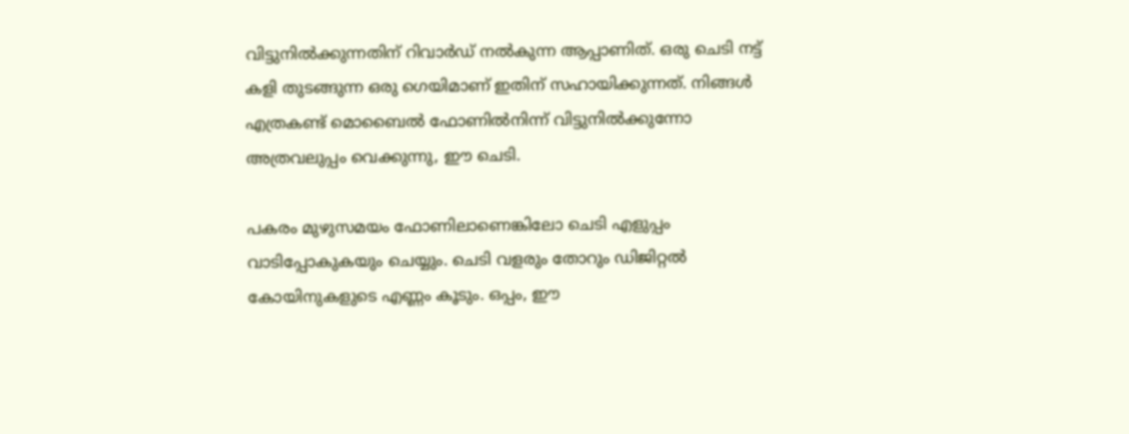വിട്ടുനിൽക്കുന്നതിന് റിവാർഡ് നൽകുന്ന ആപ്പാണിത്. ഒരു ചെടി നട്ട് കളി തുടങ്ങുന്ന ഒരു ഗെയിമാണ് ഇതിന് സഹായിക്കുന്നത്. നിങ്ങൾ എത്രകണ്ട് മൊബൈൽ ഫോണിൽനിന്ന് വിട്ടുനിൽക്കുന്നോ അത്രവലുപ്പം വെക്കുന്നു, ഈ ചെടി.

പകരം മുഴുസമയം ഫോണിലാണെങ്കിലോ ചെടി എളുപ്പം വാടിപ്പോകുകയും ചെയ്യും. ചെടി വളരും തോറും ഡിജിറ്റൽ കോയിനുകളുടെ എണ്ണം കൂടും. ഒപ്പം, ഈ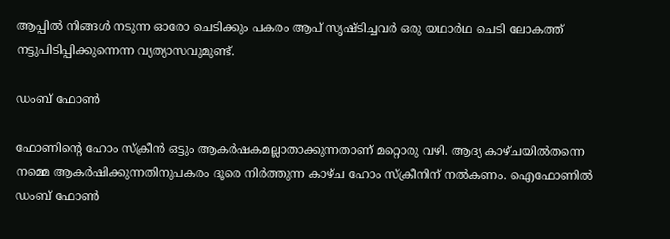ആപ്പിൽ നിങ്ങൾ നടുന്ന ഓരോ ചെടിക്കും പകരം ആപ് സൃഷ്ടിച്ചവർ ഒരു യഥാർഥ ചെടി ലോകത്ത് നട്ടുപിടിപ്പിക്കുന്നെന്ന വ്യത്യാസവുമുണ്ട്.

ഡംബ് ഫോൺ

ഫോണിന്റെ ഹോം സ്ക്രീൻ ഒട്ടും ആകർഷകമല്ലാതാക്കുന്നതാണ് മറ്റൊരു വഴി. ആദ്യ കാഴ്ചയിൽതന്നെ നമ്മെ ആകർഷിക്കുന്നതിനുപകരം ദൂരെ നിർത്തുന്ന കാഴ്ച ഹോം സ്ക്രീനിന് നൽകണം. ഐഫോണിൽ ഡംബ് ഫോൺ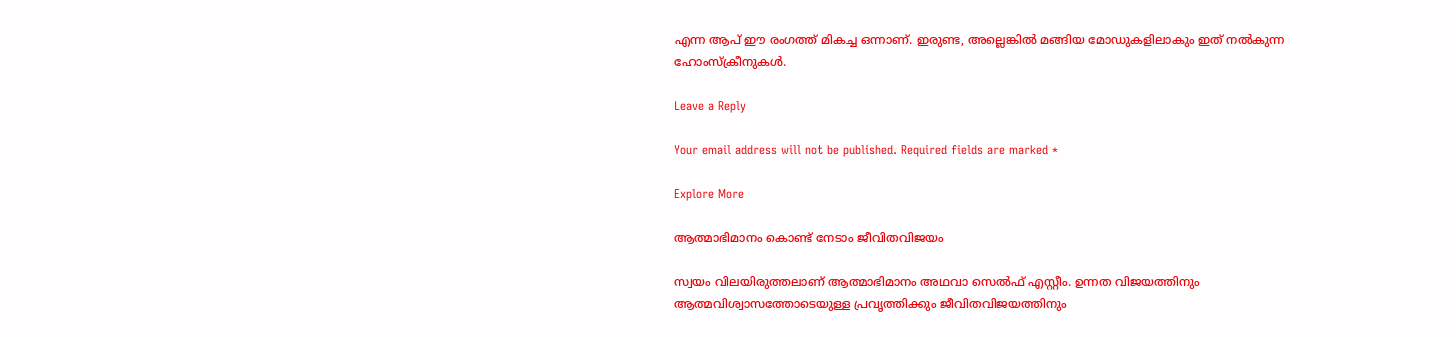എന്ന ആപ് ഈ രംഗത്ത് മികച്ച ഒന്നാണ്. ഇരുണ്ട, അല്ലെങ്കിൽ മങ്ങിയ മോഡുകളിലാകും ഇത് നൽകുന്ന ഹോംസ്ക്രീനുകൾ.

Leave a Reply

Your email address will not be published. Required fields are marked *

Explore More

ആത്മാഭിമാനം കൊണ്ട് നേടാം ജീവിതവിജയം

സ്വയം വിലയിരുത്തലാണ് ആത്മാഭിമാനം അഥവാ സെല്‍ഫ് എസ്റ്റീം. ഉന്നത വിജയത്തിനും ആത്മവിശ്വാസത്തോടെയുള്ള പ്രവൃത്തിക്കും ജീവിതവിജയത്തിനും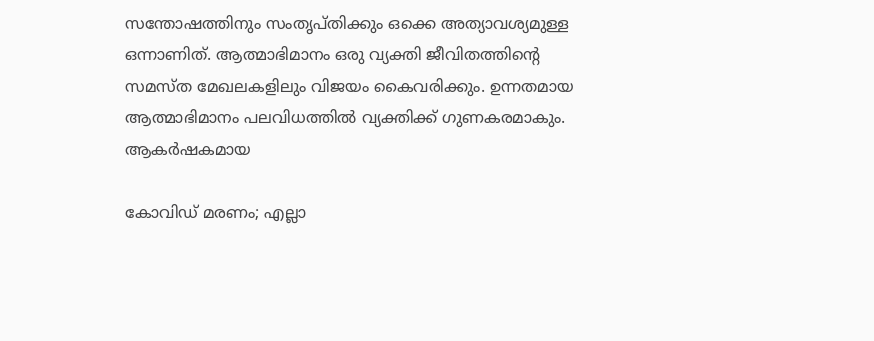സന്തോഷത്തിനും സംതൃപ്തിക്കും ഒക്കെ അത്യാവശ്യമുള്ള ഒന്നാണിത്. ആത്മാഭിമാനം ഒരു വ്യക്തി ജീവിതത്തിന്‍റെ സമസ്ത മേഖലകളിലും വിജയം കൈവരിക്കും. ഉന്നതമായ ആത്മാഭിമാനം പലവിധത്തില്‍ വ്യക്തിക്ക് ഗുണകരമാകും. ആകര്‍ഷകമായ

കോവിഡ് മരണം; എല്ലാ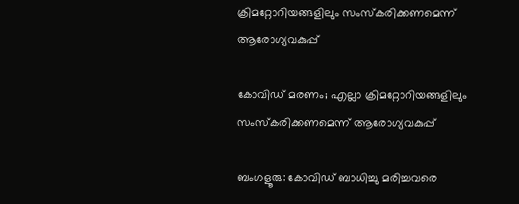ക്രിമറ്റോറിയങ്ങളിലും സംസ്കരിക്കണമെന്ന് ആരോഗ്യവകുപ്പ്

കോവിഡ് മരണം; എല്ലാ ക്രിമറ്റോറിയങ്ങളിലും സംസ്കരിക്കണമെന്ന് ആരോഗ്യവകുപ്പ്

ബംഗളൂരു: കോവിഡ് ബാധിച്ചു മരിച്ചവരെ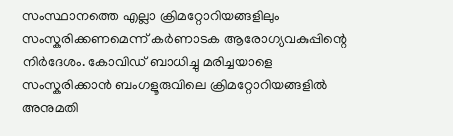സംസ്ഥാനത്തെ എല്ലാ ക്രിമറ്റോറിയങ്ങളിലും സംസ്കരിക്കണമെന്ന് കർണാടക ആരോഗ്യവകുപ്പിന്റെ നിർദേശം. കോവിഡ് ബാധിച്ചു മരിച്ചയാളെ സംസ്കരിക്കാൻ ബംഗളൂരുവിലെ ക്രിമറ്റോറിയങ്ങളിൽ അനുമതി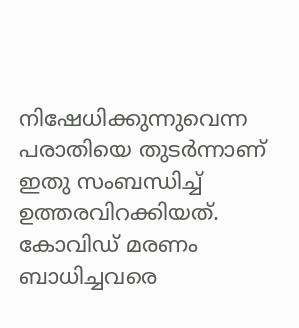നിഷേധിക്കുന്നുവെന്ന പരാതിയെ തുടർന്നാണ് ഇതു സംബന്ധിച്ച് ഉത്തരവിറക്കിയത്. കോവിഡ് മരണം ബാധിച്ചവരെ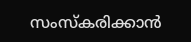സംസ്കരിക്കാൻ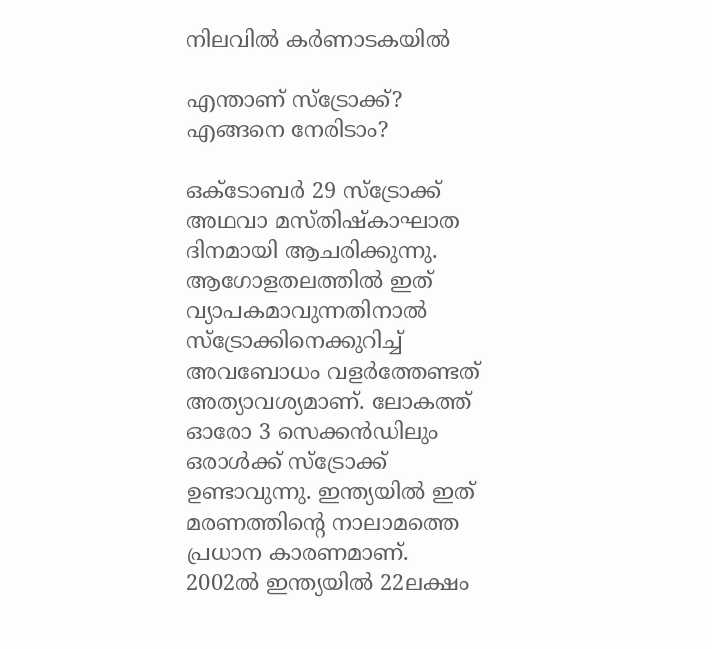നിലവിൽ കർണാടകയിൽ

എന്താണ് സ്ട്രോക്ക്? എങ്ങനെ നേരിടാം?

ഒക്ടോബർ 29 സ്ട്രോക്ക് അഥവാ മസ്തിഷ്കാഘാത ദിനമായി ആചരിക്കുന്നു. ആഗോളതലത്തിൽ ഇത് വ്യാപകമാവുന്നതിനാൽ സ്ട്രോക്കിനെക്കുറിച്ച് അവബോധം വളർത്തേണ്ടത് അത്യാവശ്യമാണ്. ലോകത്ത് ഓരോ 3 സെക്കൻഡിലും ഒരാൾക്ക് സ്ട്രോക്ക് ഉണ്ടാവുന്നു. ഇന്ത്യയിൽ ഇത് മരണത്തിന്‍റെ നാലാമത്തെ പ്രധാന കാരണമാണ്. 2002ൽ ഇന്ത്യയിൽ 22ലക്ഷം